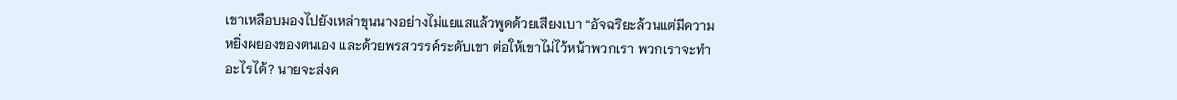เขาเหลือบมองไปยังเหล่าขุนนางอย่างไม่แยแสแล้วพูดด้วยเสียงเบา “อัจฉริยะล้วนแต่มีความหยิ่งผยองของตนเอง และด้วยพรสวรรค์ระดับเขา ต่อให้เขาไม่ไว้หน้าพวกเรา พวกเราจะทำอะไรได้? นายจะส่งค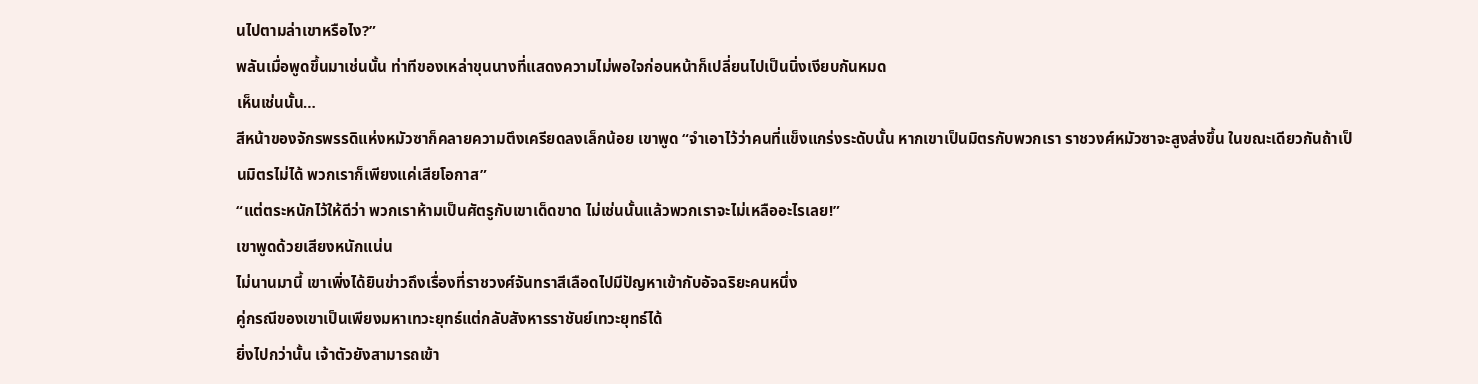นไปตามล่าเขาหรือไง?”
พลันเมื่อพูดขึ้นมาเช่นนั้น ท่าทีของเหล่าขุนนางที่แสดงความไม่พอใจก่อนหน้าก็เปลี่ยนไปเป็นนิ่งเงียบกันหมด
เห็นเช่นนั้น…
สีหน้าของจักรพรรดิแห่งหมัวซาก็คลายความตึงเครียดลงเล็กน้อย เขาพูด “จำเอาไว้ว่าคนที่แข็งแกร่งระดับนั้น หากเขาเป็นมิตรกับพวกเรา ราชวงศ์หมัวซาจะสูงส่งขึ้น ในขณะเดียวกันถ้าเป็นมิตรไม่ได้ พวกเราก็เพียงแค่เสียโอกาส”
“แต่ตระหนักไว้ให้ดีว่า พวกเราห้ามเป็นศัตรูกับเขาเด็ดขาด ไม่เช่นนั้นแล้วพวกเราจะไม่เหลืออะไรเลย!”
เขาพูดด้วยเสียงหนักแน่น
ไม่นานมานี้ เขาเพิ่งได้ยินข่าวถึงเรื่องที่ราชวงศ์จันทราสีเลือดไปมีปัญหาเข้ากับอัจฉริยะคนหนึ่ง
คู่กรณีของเขาเป็นเพียงมหาเทวะยุทธ์แต่กลับสังหารราชันย์เทวะยุทธ์ได้
ยิ่งไปกว่านั้น เจ้าตัวยังสามารถเข้า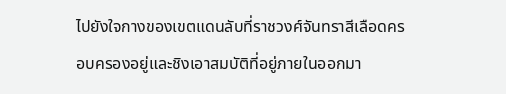ไปยังใจกางของเขตแดนลับที่ราชวงศ์จันทราสีเลือดครอบครองอยู่และชิงเอาสมบัติที่อยู่ภายในออกมา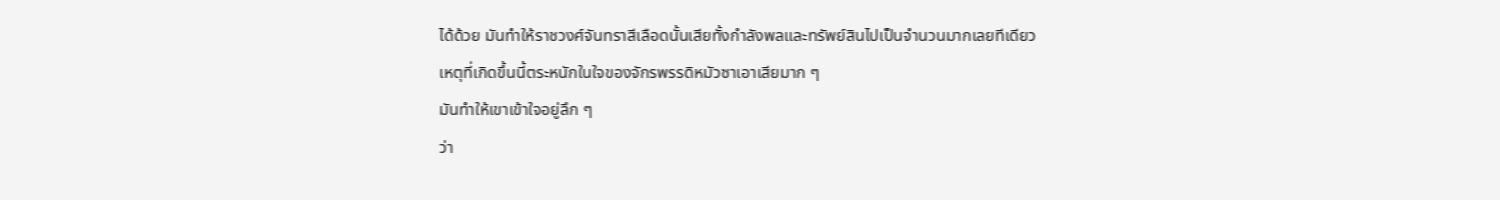ได้ด้วย มันทำให้ราชวงศ์จันทราสีเลือดนั้นเสียทั้งกำลังพลและทรัพย์สินไปเป็นจำนวนมากเลยทีเดียว
เหตุที่เกิดขึ้นนี้ตระหนักในใจของจักรพรรดิหมัวซาเอาเสียมาก ๆ
มันทำให้เขาเข้าใจอยู่ลึก ๆ
ว่า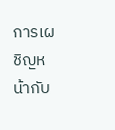การเผชิญหน้ากับ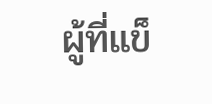ผู้ที่แข็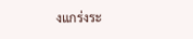งแกร่งระ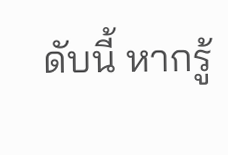ดับนี้ หากรู้